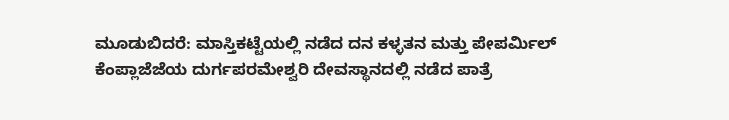ಮೂಡುಬಿದರೆ: ಮಾಸ್ತಿಕಟ್ಟೆಯಲ್ಲಿ ನಡೆದ ದನ ಕಳ್ಳತನ ಮತ್ತು ಪೇಪರ್ಮಿಲ್ ಕೆಂಪ್ಲಾಜೆಜೆಯ ದುರ್ಗಪರಮೇಶ್ವರಿ ದೇವಸ್ಥಾನದಲ್ಲಿ ನಡೆದ ಪಾತ್ರೆ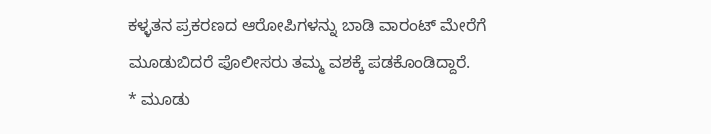ಕಳ್ಳತನ ಪ್ರಕರಣದ ಆರೋಪಿಗಳನ್ನು ಬಾಡಿ ವಾರಂಟ್ ಮೇರೆಗೆ ಮೂಡುಬಿದರೆ ಪೊಲೀಸರು ತಮ್ಮ ವಶಕ್ಕೆ ಪಡಕೊಂಡಿದ್ದಾರೆ.
* ಮೂಡು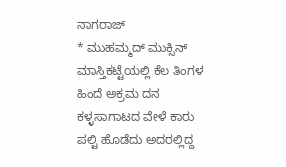ನಾಗರಾಜ್
* ಮುಹಮ್ಮದ್ ಮುಕ್ಸಿನ್
ಮಾಸ್ತಿಕಟ್ಟೆಯಲ್ಲಿ ಕೆಲ ತಿಂಗಳ ಹಿಂದೆ ಅಕ್ರಮ ದನ ಕಳ್ಳಸಾಗಾಟದ ವೇಳೆ ಕಾರು ಪಲ್ಟಿ ಹೊಡೆದು ಅದರಲ್ಲಿದ್ದ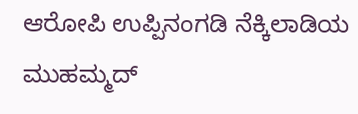ಆರೋಪಿ ಉಪ್ಪಿನಂಗಡಿ ನೆಕ್ಕಿಲಾಡಿಯ ಮುಹಮ್ಮದ್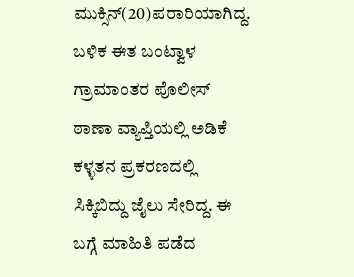ಮುಕ್ಸಿನ್(20)ಪರಾರಿಯಾಗಿದ್ದ. ಬಳಿಕ ಈತ ಬಂಟ್ವಾಳ ಗ್ರಾಮಾಂತರ ಪೊಲೀಸ್ ಠಾಣಾ ವ್ಯಾಪ್ತಿಯಲ್ಲಿ ಅಡಿಕೆ ಕಳ್ಳತನ ಪ್ರಕರಣದಲ್ಲಿ ಸಿಕ್ಕಿಬಿದ್ದು ಜೈಲು ಸೇರಿದ್ದ. ಈ ಬಗ್ಗೆ ಮಾಹಿತಿ ಪಡೆದ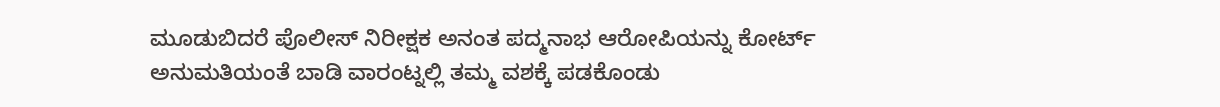ಮೂಡುಬಿದರೆ ಪೊಲೀಸ್ ನಿರೀಕ್ಷಕ ಅನಂತ ಪದ್ಮನಾಭ ಆರೋಪಿಯನ್ನು ಕೋರ್ಟ್ ಅನುಮತಿಯಂತೆ ಬಾಡಿ ವಾರಂಟ್ನಲ್ಲಿ ತಮ್ಮ ವಶಕ್ಕೆ ಪಡಕೊಂಡು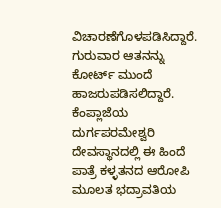ವಿಚಾರಣೆಗೊಳಪಡಿಸಿದ್ದಾರೆ. ಗುರುವಾರ ಆತನನ್ನು ಕೋರ್ಟ್ ಮುಂದೆ ಹಾಜರುಪಡಿಸಲಿದ್ದಾರೆ.
ಕೆಂಪ್ಲಾಜೆಯ ದುರ್ಗಪರಮೇಶ್ವರಿ ದೇವಸ್ಥಾನದಲ್ಲಿ ಈ ಹಿಂದೆ ಪಾತ್ರೆ ಕಳ್ಳತನದ ಆರೋಪಿ ಮೂಲತ ಭದ್ರಾವತಿಯ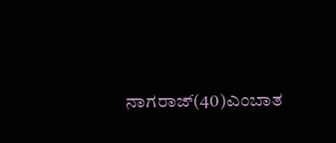ನಾಗರಾಜ್(40)ಎಂಬಾತ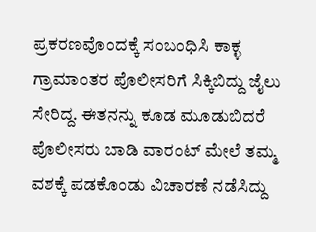ಪ್ರಕರಣವೊಂದಕ್ಕೆ ಸಂಬಂಧಿಸಿ ಕಾಕ್ಳ ಗ್ರಾಮಾಂತರ ಪೊಲೀಸರಿಗೆ ಸಿಕ್ಕಿಬಿದ್ದು ಜೈಲು ಸೇರಿದ್ದ. ಈತನನ್ನು ಕೂಡ ಮೂಡುಬಿದರೆ ಪೊಲೀಸರು ಬಾಡಿ ವಾರಂಟ್ ಮೇಲೆ ತಮ್ಮ ವಶಕ್ಕೆ ಪಡಕೊಂಡು ವಿಚಾರಣೆ ನಡೆಸಿದ್ದು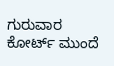ಗುರುವಾರ ಕೋರ್ಟ್ ಮುಂದೆ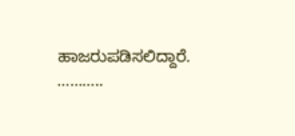ಹಾಜರುಪಡಿಸಲಿದ್ದಾರೆ.
………..